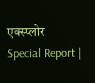एक्स्प्लोर
Special Report |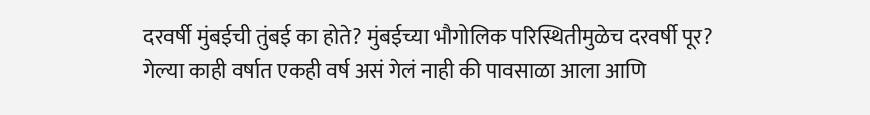दरवर्षी मुंबईची तुंबई का होते? मुंबईच्या भौगोलिक परिस्थितीमुळेच दरवर्षी पूर?
गेल्या काही वर्षात एकही वर्ष असं गेलं नाही की पावसाळा आला आणि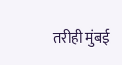तरीही मुंबई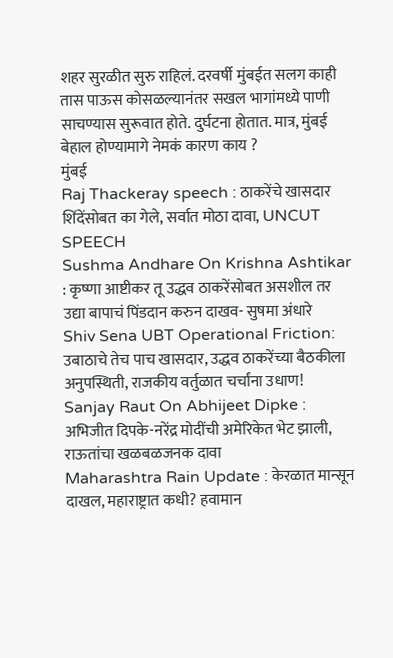शहर सुरळीत सुरु राहिलं. दरवर्षी मुंबईत सलग काही तास पाऊस कोसळल्यानंतर सखल भागांमध्ये पाणी साचण्यास सुरूवात होते. दुर्घटना होतात. मात्र, मुंबई बेहाल होण्यामागे नेमकं कारण काय ?
मुंबई
Raj Thackeray speech : ठाकरेंचे खासदार शिंदेंसोबत का गेले, सर्वात मोठा दावा, UNCUT SPEECH
Sushma Andhare On Krishna Ashtikar : कृष्णा आष्टीकर तू उद्धव ठाकरेंसोबत असशील तर उद्या बापाचं पिंडदान करुन दाखव- सुषमा अंधारे
Shiv Sena UBT Operational Friction: उबाठाचे तेच पाच खासदार, उद्धव ठाकरेंच्या बैठकीला अनुपस्थिती, राजकीय वर्तुळात चर्चांना उधाण!
Sanjay Raut On Abhijeet Dipke : अभिजीत दिपके-नरेंद्र मोदींची अमेरिकेत भेट झाली, राऊतांचा खळबळजनक दावा
Maharashtra Rain Update : केरळात मान्सून दाखल, महाराष्ट्रात कधी? हवामान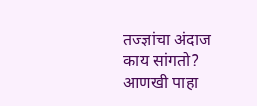तज्ज्ञांचा अंदाज काय सांगतो?
आणखी पाहा